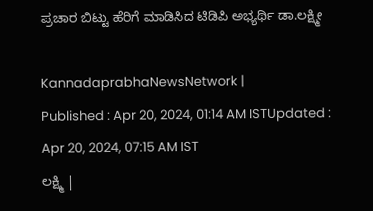ಪ್ರಚಾರ ಬಿಟ್ಟು ಹೆರಿಗೆ ಮಾಡಿಸಿದ ಟಿಡಿಪಿ ಅಭ್ಯರ್ಥಿ ಡಾ.ಲಕ್ಷ್ಮೀ

KannadaprabhaNewsNetwork |
Published : Apr 20, 2024, 01:14 AM ISTUpdated : Apr 20, 2024, 07:15 AM IST
ಲಕ್ಷ್ಮಿ |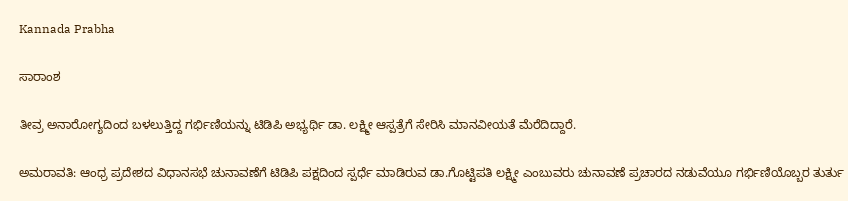Kannada Prabha

ಸಾರಾಂಶ

ತೀವ್ರ ಅನಾರೋಗ್ಯದಿಂದ ಬಳಲುತ್ತಿದ್ದ ಗರ್ಭಿಣಿಯನ್ನು ಟಿಡಿಪಿ ಅಭ್ಯರ್ಥಿ ಡಾ. ಲಕ್ಷ್ಮೀ ಆಸ್ಪತ್ರೆಗೆ ಸೇರಿಸಿ ಮಾನವೀಯತೆ ಮೆರೆದಿದ್ದಾರೆ.

ಅಮರಾವತಿ: ಆಂಧ್ರ ಪ್ರದೇಶದ ವಿಧಾನಸಭೆ ಚುನಾವಣೆಗೆ ಟಿಡಿಪಿ ಪಕ್ಷದಿಂದ ಸ್ಪರ್ಧೆ ಮಾಡಿರುವ ಡಾ.ಗೊಟ್ಟಿಪತಿ ಲಕ್ಷ್ಮೀ ಎಂಬುವರು ಚುನಾವಣೆ ಪ್ರಚಾರದ ನಡುವೆಯೂ ಗರ್ಭಿಣಿಯೊಬ್ಬರ ತುರ್ತು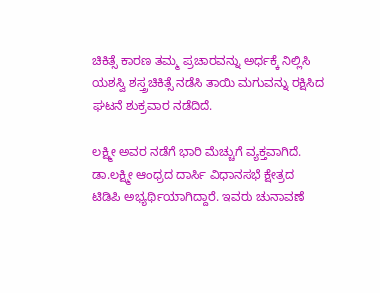ಚಿಕಿತ್ಸೆ ಕಾರಣ ತಮ್ಮ ಪ್ರಚಾರವನ್ನು ಅರ್ಧಕ್ಕೆ ನಿಲ್ಲಿಸಿ ಯಶಸ್ವಿ ಶಸ್ತ್ರಚಿಕಿತ್ಸೆ ನಡೆಸಿ ತಾಯಿ ಮಗುವನ್ನು ರಕ್ಷಿಸಿದ ಘಟನೆ ಶುಕ್ರವಾರ ನಡೆದಿದೆ.

ಲಕ್ಷ್ಮೀ ಅವರ ನಡೆಗೆ ಭಾರಿ ಮೆಚ್ಚುಗೆ ವ್ಯಕ್ತವಾಗಿದೆ. ಡಾ.ಲಕ್ಷ್ಮೀ ಆಂಧ್ರದ ದಾರ್ಸಿ ವಿಧಾನಸಭೆ ಕ್ಷೇತ್ರದ ಟಿಡಿಪಿ ಅಭ್ಯರ್ಥಿಯಾಗಿದ್ದಾರೆ. ಇವರು ಚುನಾವಣೆ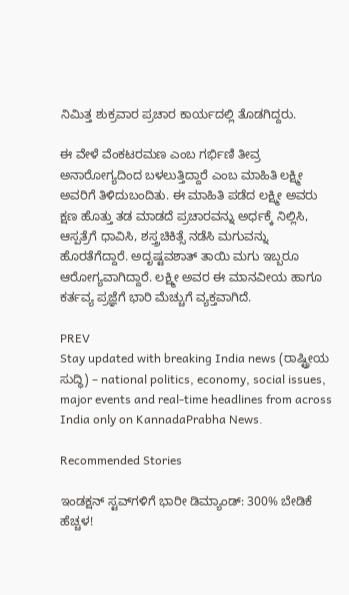ನಿಮಿತ್ತ ಶುಕ್ರವಾರ ಪ್ರಚಾರ ಕಾರ್ಯದಲ್ಲಿ ತೊಡಗಿದ್ದರು.

ಈ ವೇಳೆ ವೆಂಕಟರಮಣ ಎಂಬ ಗರ್ಭಿಣಿ ತೀವ್ರ ಅನಾರೋಗ್ಯದಿಂದ ಬಳಲುತ್ತಿದ್ದಾರೆ ಎಂಬ ಮಾಹಿತಿ ಲಕ್ಷ್ಮೀ ಅವರಿಗೆ ತಿಳಿದುಬಂದಿತು. ಈ ಮಾಹಿತಿ ಪಡೆದ ಲಕ್ಷ್ಮೀ ಅವರು ಕ್ಷಣ ಹೊತ್ತು ತಡ ಮಾಡದೆ ಪ್ರಚಾರವನ್ನು ಅರ್ಧಕ್ಕೆ ನಿಲ್ಲಿಸಿ, ಆಸ್ಪತ್ರೆಗೆ ಧಾವಿಸಿ, ಶಸ್ತ್ರಚಿಕಿತ್ಸೆ ನಡೆಸಿ ಮಗುವನ್ನು ಹೊರತೆಗೆದ್ದಾರೆ. ಅದೃಷ್ಟವಶಾತ್‌ ತಾಯಿ ಮಗು ಇಬ್ಬರೂ ಆರೋಗ್ಯವಾಗಿದ್ದಾರೆ. ಲಕ್ಷ್ಮೀ ಅವರ ಈ ಮಾನವೀಯ ಹಾಗೂ ಕರ್ತವ್ಯ ಪ್ರಜ್ಞೆಗೆ ಭಾರಿ ಮೆಚ್ಚುಗೆ ವ್ಯಕ್ತವಾಗಿದೆ.

PREV
Stay updated with breaking India news (ರಾಷ್ಟ್ರೀಯ ಸುದ್ಧಿ) – national politics, economy, social issues, major events and real‑time headlines from across India only on KannadaPrabha News.

Recommended Stories

ಇಂಡಕ್ಷನ್‌ ಸ್ಟವ್‌ಗಳಿಗೆ ಭಾರೀ ಡಿಮ್ಯಾಂಡ್‌: 300% ಬೇಡಿಕೆ ಹೆಚ್ಚಳ!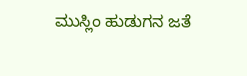ಮುಸ್ಲಿಂ ಹುಡುಗನ ಜತೆ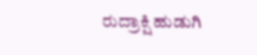ರುದ್ರಾಕ್ಷಿ ಹುಡುಗಿ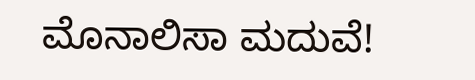ಮೊನಾಲಿಸಾ ಮದುವೆ!